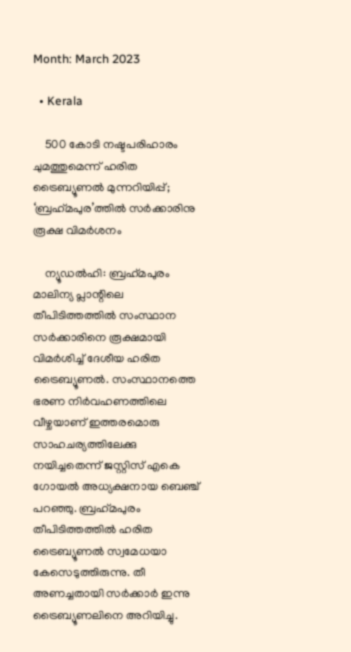Month: March 2023

  • Kerala

    500 കോടി നഷ്ടപരിഹാരം ചുമത്തുമെന്ന് ഹരിത ട്രൈബ്യൂണല്‍ മുന്നറിയിപ്പ്; ‘ബ്രഹ്‌മപുര’ത്തില്‍ സര്‍ക്കാരിനു രൂക്ഷ വിമര്‍ശനം

    ന്യൂഡല്‍ഹി: ബ്രഹ്‌മപുരം മാലിന്യ പ്ലാന്റിലെ തീപിടിത്തത്തില്‍ സംസ്ഥാന സര്‍ക്കാരിനെ രൂക്ഷമായി വിമര്‍ശിച്ച് ദേശീയ ഹരിത ട്രൈബ്യൂണല്‍. സംസ്ഥാനത്തെ ഭരണ നിര്‍വഹണത്തിലെ വീഴ്ചയാണ് ഇത്തരമൊരു സാഹചര്യത്തിലേക്കു നയിച്ചതെന്ന് ജസ്റ്റിസ് എകെ ഗോയല്‍ അധ്യക്ഷനായ ബെഞ്ച് പറഞ്ഞു. ബ്രഹ്‌മപുരം തീപിടിത്തത്തില്‍ ഹരിത ട്രൈബ്യൂണല്‍ സ്വമേധയാ കേസെടുത്തിരുന്നു. തീ അണച്ചതായി സര്‍ക്കാര്‍ ഇന്നു ട്രൈബ്യൂണലിനെ അറിയിച്ചു.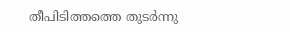തീപിടിത്തത്തെ തുടര്‍ന്നു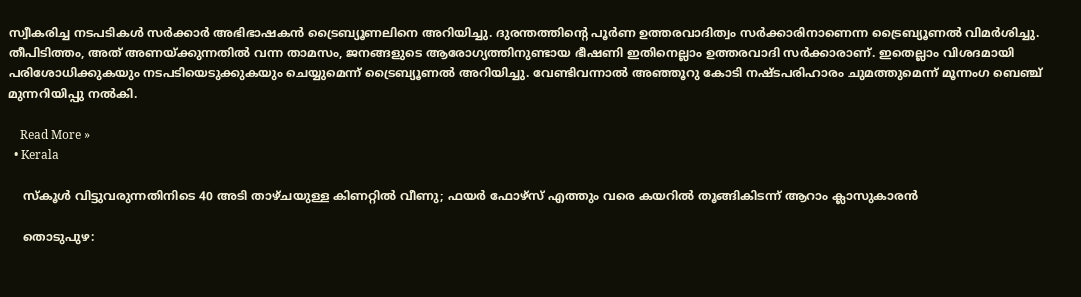സ്വീകരിച്ച നടപടികള്‍ സര്‍ക്കാര്‍ അഭിഭാഷകന്‍ ട്രൈബ്യൂണലിനെ അറിയിച്ചു. ദുരന്തത്തിന്റെ പൂര്‍ണ ഉത്തരവാദിത്വം സര്‍ക്കാരിനാണെന്ന ട്രൈബ്യൂണല്‍ വിമര്‍ശിച്ചു. തീപിടിത്തം, അത് അണയ്ക്കുന്നതില്‍ വന്ന താമസം, ജനങ്ങളുടെ ആരോഗ്യത്തിനുണ്ടായ ഭീഷണി ഇതിനെല്ലാം ഉത്തരവാദി സര്‍ക്കാരാണ്. ഇതെല്ലാം വിശദമായി പരിശോധിക്കുകയും നടപടിയെടുക്കുകയും ചെയ്യുമെന്ന് ട്രൈബ്യൂണല്‍ അറിയിച്ചു. വേണ്ടിവന്നാല്‍ അഞ്ഞൂറു കോടി നഷ്ടപരിഹാരം ചുമത്തുമെന്ന് മൂന്നംഗ ബെഞ്ച് മുന്നറിയിപ്പു നല്‍കി.

    Read More »
  • Kerala

    സ്‌കൂള്‍ വിട്ടുവരുന്നതിനിടെ 40 അടി താഴ്ചയുള്ള കിണറ്റില്‍ വീണു; ഫയര്‍ ഫോഴ്‌സ് എത്തും വരെ കയറില്‍ തൂങ്ങികിടന്ന് ആറാം ക്ലാസുകാരന്‍

    തൊടുപുഴ: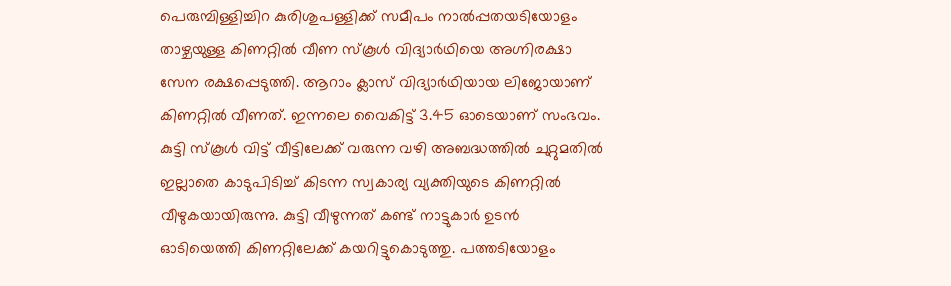പെരുമ്പിള്ളിച്ചിറ കുരിശുപള്ളിക്ക് സമീപം നാല്‍പ്പതയടിയോളം താഴ്ചയുള്ള കിണറ്റില്‍ വീണ സ്‌കൂള്‍ വിദ്യാര്‍ഥിയെ അഗ്നിരക്ഷാ സേന രക്ഷപ്പെടുത്തി. ആറാം ക്ലാസ് വിദ്യാര്‍ഥിയായ ലിജോയാണ് കിണറ്റില്‍ വീണത്. ഇന്നലെ വൈകിട്ട് 3.45 ഓടെയാണ് സംഭവം. കുട്ടി സ്‌കൂള്‍ വിട്ട് വീട്ടിലേക്ക് വരുന്ന വഴി അബദ്ധത്തില്‍ ചുറ്റുമതില്‍ ഇല്ലാതെ കാടുപിടിച്ച് കിടന്ന സ്വകാര്യ വ്യക്തിയുടെ കിണറ്റില്‍ വീഴുകയായിരുന്നു. കുട്ടി വീഴുന്നത് കണ്ട് നാട്ടുകാര്‍ ഉടന്‍ ഓടിയെത്തി കിണറ്റിലേക്ക് കയറിട്ടുകൊടുത്തു. പത്തടിയോളം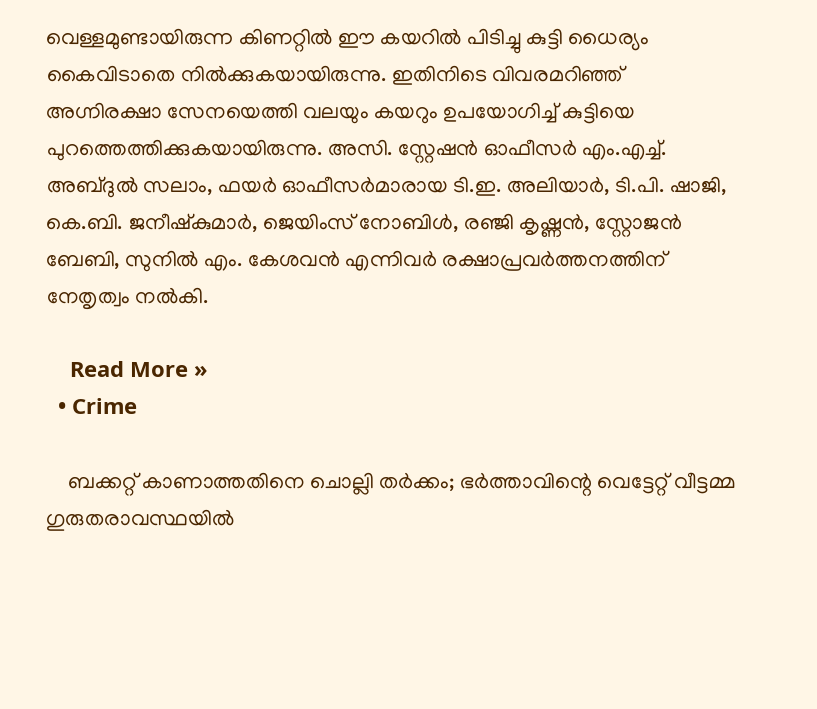വെള്ളമുണ്ടായിരുന്ന കിണറ്റില്‍ ഈ കയറില്‍ പിടിച്ചു കുട്ടി ധൈര്യം കൈവിടാതെ നില്‍ക്കുകയായിരുന്നു. ഇതിനിടെ വിവരമറിഞ്ഞ് അഗ്നിരക്ഷാ സേനയെത്തി വലയും കയറും ഉപയോഗിച്ച് കുട്ടിയെ പുറത്തെത്തിക്കുകയായിരുന്നു. അസി. സ്റ്റേഷന്‍ ഓഫീസര്‍ എം.എച്ച്. അബ്ദുല്‍ സലാം, ഫയര്‍ ഓഫീസര്‍മാരായ ടി.ഇ. അലിയാര്‍, ടി.പി. ഷാജി, കെ.ബി. ജനീഷ്‌കുമാര്‍, ജെയിംസ് നോബിള്‍, രഞ്ജി കൃഷ്ണന്‍, സ്റ്റോജന്‍ ബേബി, സുനില്‍ എം. കേശവന്‍ എന്നിവര്‍ രക്ഷാപ്രവര്‍ത്തനത്തിന് നേതൃത്വം നല്‍കി.

    Read More »
  • Crime

    ബക്കറ്റ് കാണാത്തതിനെ ചൊല്ലി തര്‍ക്കം; ഭര്‍ത്താവിന്റെ വെട്ടേറ്റ് വീട്ടമ്മ ഗുരുതരാവസ്ഥയില്‍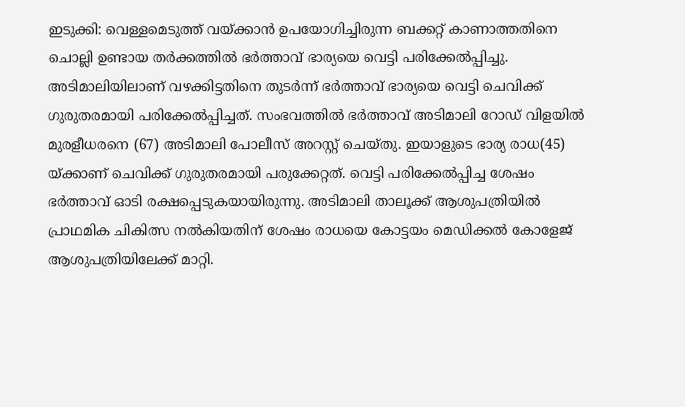ഇടുക്കി: വെള്ളമെടുത്ത് വയ്ക്കാന്‍ ഉപയോഗിച്ചിരുന്ന ബക്കറ്റ് കാണാത്തതിനെ ചൊല്ലി ഉണ്ടായ തര്‍ക്കത്തില്‍ ഭര്‍ത്താവ് ഭാര്യയെ വെട്ടി പരിക്കേല്‍പ്പിച്ചു. അടിമാലിയിലാണ് വഴക്കിട്ടതിനെ തുടര്‍ന്ന് ഭര്‍ത്താവ് ഭാര്യയെ വെട്ടി ചെവിക്ക് ഗുരുതരമായി പരിക്കേല്‍പ്പിച്ചത്. സംഭവത്തില്‍ ഭര്‍ത്താവ് അടിമാലി റോഡ് വിളയില്‍ മുരളീധരനെ (67) അടിമാലി പോലീസ് അറസ്റ്റ് ചെയ്തു. ഇയാളുടെ ഭാര്യ രാധ(45) യ്ക്കാണ് ചെവിക്ക് ഗുരുതരമായി പരുക്കേറ്റത്. വെട്ടി പരിക്കേല്‍പ്പിച്ച ശേഷം ഭര്‍ത്താവ് ഓടി രക്ഷപ്പെടുകയായിരുന്നു. അടിമാലി താലൂക്ക് ആശുപത്രിയില്‍ പ്രാഥമിക ചികിത്സ നല്‍കിയതിന് ശേഷം രാധയെ കോട്ടയം മെഡിക്കല്‍ കോളേജ് ആശുപത്രിയിലേക്ക് മാറ്റി.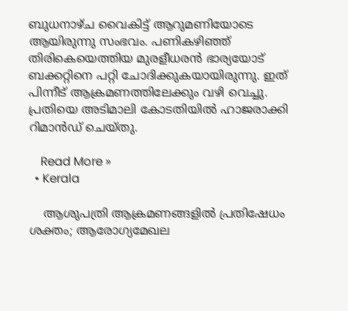ബുധനാഴ്ച വൈകിട്ട് ആറുമണിയോടെ ആയിരുന്നു സംഭവം. പണികഴിഞ്ഞ് തിരികെയെത്തിയ മുരളീധരന്‍ ഭാര്യയോട് ബക്കറ്റിനെ പറ്റി ചോദിക്കുകയായിരുന്നു. ഇത് പിന്നീട് ആക്രമണത്തിലേക്കും വഴി വെച്ചു. പ്രതിയെ അടിമാലി കോടതിയില്‍ ഹാജരാക്കി റിമാന്‍ഡ് ചെയ്തു.

    Read More »
  • Kerala

    ആശുപത്രി ആക്രമണങ്ങളില്‍ പ്രതിഷേധം ശക്തം; ആരോഗ്യമേഖല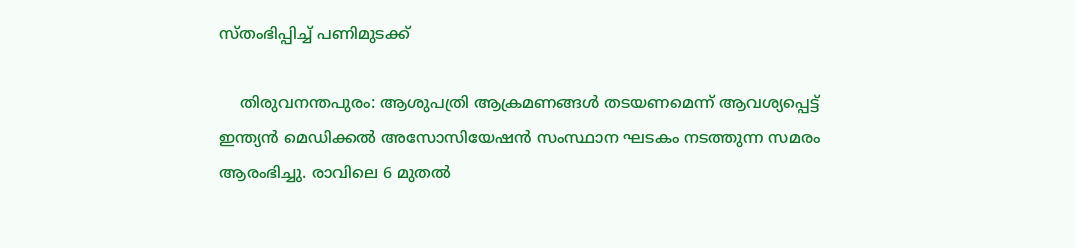സ്തംഭിപ്പിച്ച് പണിമുടക്ക്

    തിരുവനന്തപുരം: ആശുപത്രി ആക്രമണങ്ങള്‍ തടയണമെന്ന് ആവശ്യപ്പെട്ട് ഇന്ത്യന്‍ മെഡിക്കല്‍ അസോസിയേഷന്‍ സംസ്ഥാന ഘടകം നടത്തുന്ന സമരം ആരംഭിച്ചു. രാവിലെ 6 മുതല്‍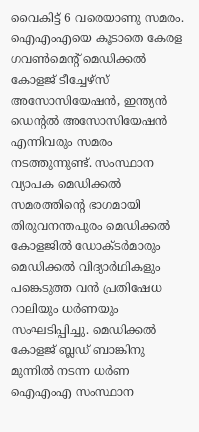വൈകിട്ട് 6 വരെയാണു സമരം. ഐഎംഎയെ കൂടാതെ കേരള ഗവണ്‍മെന്റ് മെഡിക്കല്‍ കോളജ് ടീച്ചേഴ്‌സ് അസോസിയേഷന്‍, ഇന്ത്യന്‍ ഡെന്റല്‍ അസോസിയേഷന്‍ എന്നിവരും സമരം നടത്തുന്നുണ്ട്. സംസ്ഥാന വ്യാപക മെഡിക്കല്‍ സമരത്തിന്റെ ഭാഗമായി തിരുവനന്തപുരം മെഡിക്കല്‍ കോളജില്‍ ഡോക്ടര്‍മാരും മെഡിക്കല്‍ വിദ്യാര്‍ഥികളും പങ്കെടുത്ത വന്‍ പ്രതിഷേധ റാലിയും ധര്‍ണയും സംഘടിപ്പിച്ചു. മെഡിക്കല്‍ കോളജ് ബ്ലഡ് ബാങ്കിനു മുന്നില്‍ നടന്ന ധര്‍ണ ഐഎംഎ സംസ്ഥാന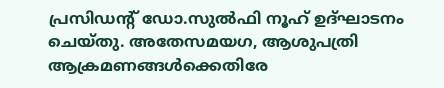പ്രസിഡന്റ് ഡോ.സുല്‍ഫി നൂഹ് ഉദ്ഘാടനം ചെയ്തു. അതേസമയഗ, ആശുപത്രി ആക്രമണങ്ങള്‍ക്കെതിരേ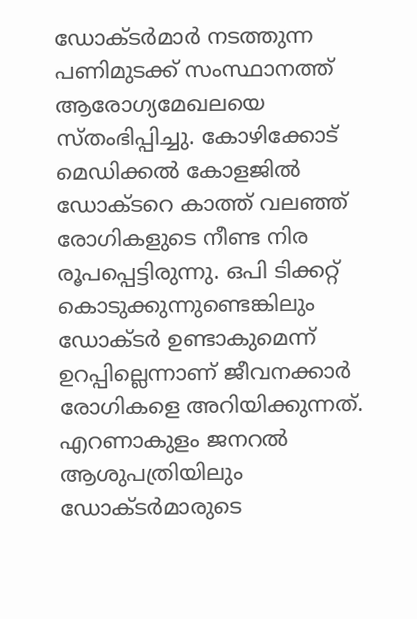ഡോക്ടര്‍മാര്‍ നടത്തുന്ന പണിമുടക്ക് സംസ്ഥാനത്ത് ആരോഗ്യമേഖലയെ സ്തംഭിപ്പിച്ചു. കോഴിക്കോട് മെഡിക്കല്‍ കോളജില്‍ ഡോക്ടറെ കാത്ത് വലഞ്ഞ് രോഗികളുടെ നീണ്ട നിര രൂപപ്പെട്ടിരുന്നു. ഒപി ടിക്കറ്റ് കൊടുക്കുന്നുണ്ടെങ്കിലും ഡോക്ടര്‍ ഉണ്ടാകുമെന്ന് ഉറപ്പില്ലെന്നാണ് ജീവനക്കാര്‍ രോഗികളെ അറിയിക്കുന്നത്. എറണാകുളം ജനറല്‍ ആശുപത്രിയിലും ഡോക്ടര്‍മാരുടെ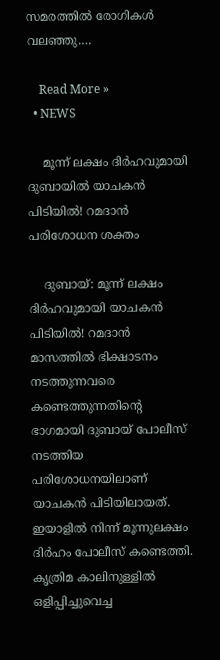സമരത്തില്‍ രോഗികള്‍ വലഞ്ഞു.…

    Read More »
  • NEWS

    മൂന്ന് ലക്ഷം ദിര്‍ഹവുമായി ദുബായില്‍ യാചകന്‍ പിടിയില്‍! റമദാന്‍ പരിശോധന ശക്തം

    ദുബായ്: മൂന്ന് ലക്ഷം ദിര്‍ഹവുമായി യാചകന്‍ പിടിയില്‍! റമദാന്‍ മാസത്തില്‍ ഭിക്ഷാടനം നടത്തുന്നവരെ കണ്ടെത്തുന്നതിന്റെ ഭാഗമായി ദുബായ് പോലീസ് നടത്തിയ പരിശോധനയിലാണ് യാചകന്‍ പിടിയിലായത്. ഇയാളില്‍ നിന്ന് മൂന്നുലക്ഷം ദിര്‍ഹം പോലീസ് കണ്ടെത്തി. കൃത്രിമ കാലിനുള്ളില്‍ ഒളിപ്പിച്ചുവെച്ച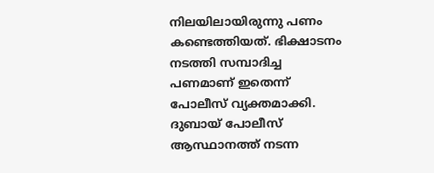നിലയിലായിരുന്നു പണം കണ്ടെത്തിയത്. ഭിക്ഷാടനം നടത്തി സമ്പാദിച്ച പണമാണ് ഇതെന്ന് പോലീസ് വ്യക്തമാക്കി. ദുബായ് പോലീസ് ആസ്ഥാനത്ത് നടന്ന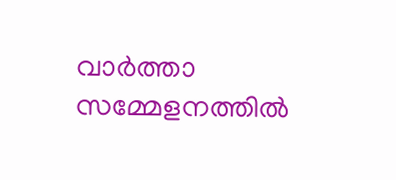വാര്‍ത്താ സമ്മേളനത്തില്‍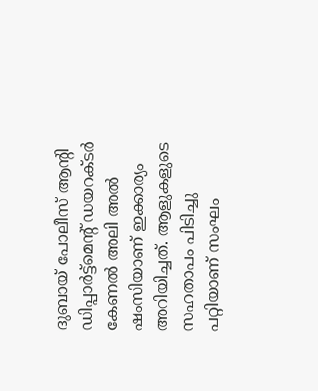ദുബായ് പോലീസ് ആന്റി ഡിപ്പാര്‍ട്ട്മെന്റ് ഡയറക്ടര്‍ കേണല്‍ അലി അല്‍ ഷംസിയാണ് ഇക്കാര്യം അറിയിച്ചത്. ആളുകളുടെ സഹതാപം പിടിച്ചു പറ്റിയാണ് സംഘം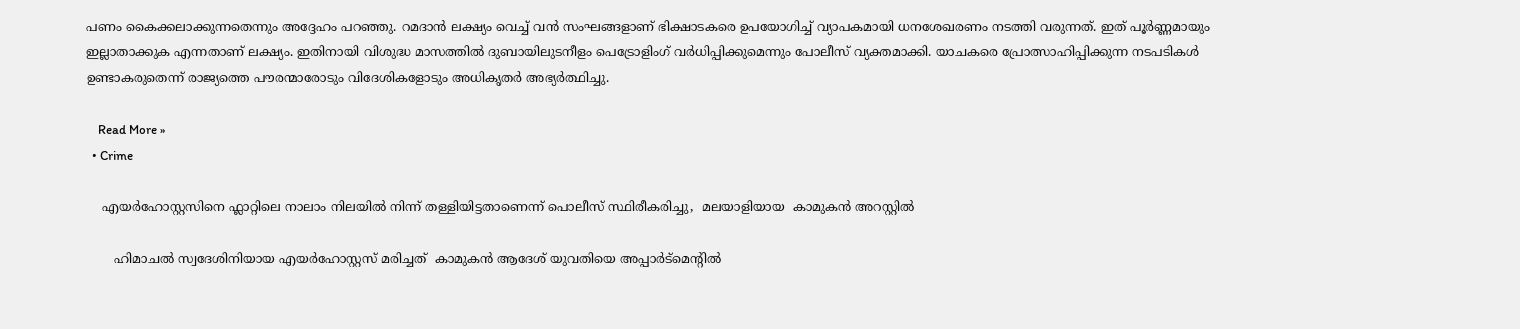പണം കൈക്കലാക്കുന്നതെന്നും അദ്ദേഹം പറഞ്ഞു. റമദാന്‍ ലക്ഷ്യം വെച്ച് വന്‍ സംഘങ്ങളാണ് ഭിക്ഷാടകരെ ഉപയോഗിച്ച് വ്യാപകമായി ധനശേഖരണം നടത്തി വരുന്നത്. ഇത് പൂര്‍ണ്ണമായും ഇല്ലാതാക്കുക എന്നതാണ് ലക്ഷ്യം. ഇതിനായി വിശുദ്ധ മാസത്തില്‍ ദുബായിലുടനീളം പെട്രോളിംഗ് വര്‍ധിപ്പിക്കുമെന്നും പോലീസ് വ്യക്തമാക്കി. യാചകരെ പ്രോത്സാഹിപ്പിക്കുന്ന നടപടികള്‍ ഉണ്ടാകരുതെന്ന് രാജ്യത്തെ പൗരന്മാരോടും വിദേശികളോടും അധികൃതര്‍ അഭ്യര്‍ത്ഥിച്ചു.

    Read More »
  • Crime

    എയര്‍ഹോസ്റ്റസിനെ ഫ്ലാറ്റിലെ നാലാം നിലയില്‍ നിന്ന് തള്ളിയിട്ടതാണെന്ന് പൊലീസ് സ്ഥിരീകരിച്ചു,  മലയാളിയായ  കാമുകൻ അറസ്റ്റില്‍

       ഹിമാചൽ സ്വദേശിനിയായ എയർഹോസ്റ്റസ് മരിച്ചത്  കാമുകൻ ആദേശ് യുവതിയെ അപ്പാർട്മെന്റിൽ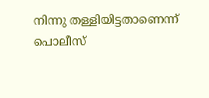നിന്നു തള്ളിയിട്ടതാണെന്ന്  പൊലീസ്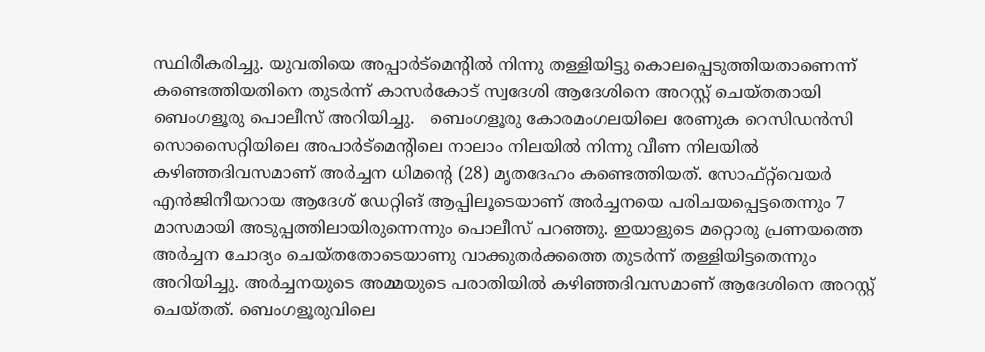സ്ഥിരീകരിച്ചു. യുവതിയെ അപ്പാർട്മെന്റിൽ നിന്നു തള്ളിയിട്ടു കൊലപ്പെടുത്തിയതാണെന്ന് കണ്ടെത്തിയതിനെ തുടർന്ന് കാസർകോട് സ്വദേശി ആദേശിനെ അറസ്റ്റ് ചെയ്തതായി ബെംഗളൂരു പൊലീസ് അറിയിച്ചു.   ബെംഗളൂരു കോരമംഗലയിലെ രേണുക റെസിഡൻസി സൊസൈറ്റിയിലെ അപാർട്മെന്റിലെ നാലാം നിലയിൽ നിന്നു വീണ നിലയിൽ കഴിഞ്ഞദിവസമാണ് അർച്ചന ധിമന്റെ (28) മൃതദേഹം കണ്ടെത്തിയത്. സോഫ്റ്റ്‌വെയർ എൻജിനീയറായ ആദേശ് ഡേറ്റിങ് ആപ്പിലൂടെയാണ് അർച്ചനയെ പരിചയപ്പെട്ടതെന്നും 7 മാസമായി അടുപ്പത്തിലായിരുന്നെന്നും പൊലീസ് പറഞ്ഞു. ഇയാളുടെ മറ്റൊരു പ്രണയത്തെ അർച്ചന ചോദ്യം ചെയ്തതോടെയാണു വാക്കുതർക്കത്തെ തുടർന്ന് തള്ളിയിട്ടതെന്നും അറിയിച്ചു. അർച്ചനയുടെ അമ്മയുടെ പരാതിയിൽ കഴിഞ്ഞദിവസമാണ് ആദേശിനെ അറസ്റ്റ് ചെയ്തത്. ബെംഗളൂരുവിലെ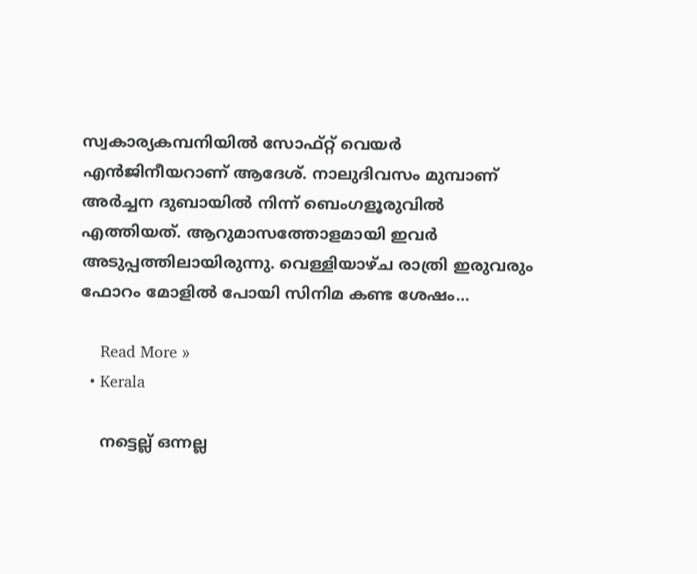സ്വകാര്യകമ്പനിയിൽ സോഫ്റ്റ് വെയർ എൻജിനീയറാണ് ആദേശ്. നാലുദിവസം മുമ്പാണ് അര്‍ച്ചന ദുബായില്‍ നിന്ന് ബെംഗളൂരുവിൽ എത്തിയത്. ആറുമാസത്തോളമായി ഇവര്‍ അടുപ്പത്തിലായിരുന്നു. വെള്ളിയാഴ്ച രാത്രി ഇരുവരും ഫോറം മോളിൽ പോയി സിനിമ കണ്ട ശേഷം…

    Read More »
  • Kerala

    നട്ടെല്ല് ഒന്നല്ല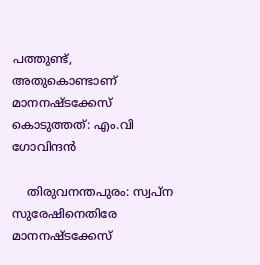പത്തുണ്ട്, അതുകൊണ്ടാണ് മാനനഷ്ടക്കേസ് കൊടുത്തത്: എം.വി ഗോവിന്ദന്‍

    തിരുവനന്തപുരം: സ്വപ്ന സുരേഷിനെതിരേ മാനനഷ്ടക്കേസ്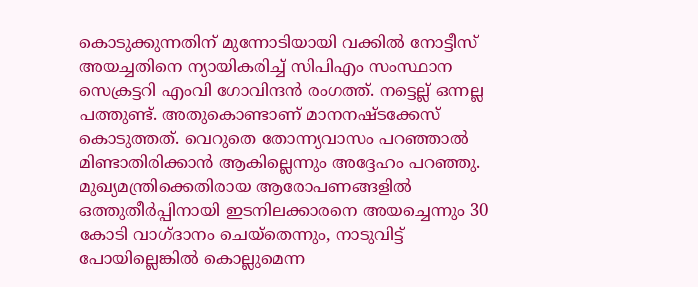കൊടുക്കുന്നതിന് മുന്നോടിയായി വക്കില്‍ നോട്ടീസ് അയച്ചതിനെ ന്യായികരിച്ച് സിപിഎം സംസ്ഥാന സെക്രട്ടറി എംവി ഗോവിന്ദന്‍ രംഗത്ത്. നട്ടെല്ല് ഒന്നല്ല പത്തുണ്ട്. അതുകൊണ്ടാണ് മാനനഷ്ടക്കേസ് കൊടുത്തത്. വെറുതെ തോന്ന്യവാസം പറഞ്ഞാല്‍ മിണ്ടാതിരിക്കാന്‍ ആകില്ലെന്നും അദ്ദേഹം പറഞ്ഞു. മുഖ്യമന്ത്രിക്കെതിരായ ആരോപണങ്ങളില്‍ ഒത്തുതീര്‍പ്പിനായി ഇടനിലക്കാരനെ അയച്ചെന്നും 30 കോടി വാഗ്ദാനം ചെയ്‌തെന്നും, നാടുവിട്ട് പോയില്ലെങ്കില്‍ കൊല്ലുമെന്ന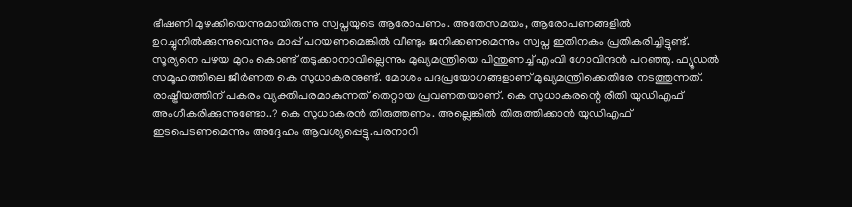ഭീഷണി മുഴക്കിയെന്നുമായിരുന്നു സ്വപ്നയുടെ ആരോപണം. അതേസമയം, ആരോപണങ്ങളില്‍ ഉറച്ചുനില്‍ക്കുന്നുവെന്നും മാപ്പ് പറയണമെങ്കില്‍ വീണ്ടും ജനിക്കണമെന്നും സ്വപ്ന ഇതിനകം പ്രതികരിച്ചിട്ടുണ്ട്. സൂര്യനെ പഴയ മുറം കൊണ്ട് തടുക്കാനാവില്ലെന്നും മുഖ്യമന്ത്രിയെ പിന്തുണച്ച് എംവി ഗോവിന്ദന്‍ പറഞ്ഞു. ഫ്യൂഡല്‍ സമൂഹത്തിലെ ജീര്‍ണത കെ സുധാകരനുണ്ട്. മോശം പദപ്രയോഗങ്ങളാണ് മുഖ്യമന്ത്രിക്കെതിരേ നടത്തുന്നത്. രാഷ്ട്രീയത്തിന് പകരം വ്യക്തിപരമാകുന്നത് തെറ്റായ പ്രവണതയാണ്. കെ സുധാകരന്റെ രീതി യുഡിഎഫ് അംഗീകരിക്കുന്നുണ്ടോ..? കെ സുധാകരന്‍ തിരുത്തണം. അല്ലെങ്കില്‍ തിരുത്തിക്കാന്‍ യുഡിഎഫ് ഇടപെടണമെന്നും അദ്ദേഹം ആവശ്യപ്പെട്ടു.പരനാറി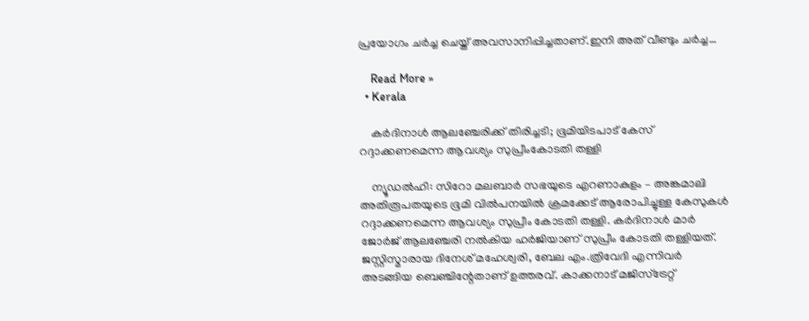പ്രയോഗം ചര്‍ച്ച ചെയ്ത് അവസാനിപ്പിച്ചതാണ്.ഇനി അത് വീണ്ടും ചര്‍ച്ച…

    Read More »
  • Kerala

    കര്‍ദിനാള്‍ ആലഞ്ചേരിക്ക് തിരിച്ചടി; ഭൂമിയിടപാട് കേസ് റദ്ദാക്കണമെന്ന ആവശ്യം സുപ്രീംകോടതി തള്ളി

    ന്യൂഡല്‍ഹി: സിറോ മലബാര്‍ സഭയുടെ എറണാകുളം – അങ്കമാലി അതിരൂപതയുടെ ഭൂമി വില്‍പനയില്‍ ക്രമക്കേട് ആരോപിച്ചുള്ള കേസുകള്‍ റദ്ദാക്കണമെന്ന ആവശ്യം സുപ്രീം കോടതി തള്ളി. കര്‍ദിനാള്‍ മാര്‍ ജോര്‍ജ് ആലഞ്ചേരി നല്‍കിയ ഹര്‍ജിയാണ് സുപ്രീം കോടതി തള്ളിയത്. ജസ്റ്റിസ്മാരായ ദിനേശ് മഹേശ്വരി, ബേല എം.ത്രിവേദി എന്നിവര്‍ അടങ്ങിയ ബെഞ്ചിന്റേതാണ് ഉത്തരവ്. കാക്കനാട് മജിസ്‌ട്രേറ്റ്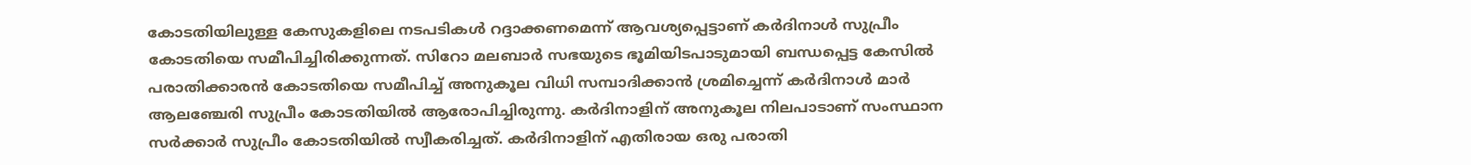കോടതിയിലുള്ള കേസുകളിലെ നടപടികള്‍ റദ്ദാക്കണമെന്ന് ആവശ്യപ്പെട്ടാണ് കര്‍ദിനാള്‍ സുപ്രീം കോടതിയെ സമീപിച്ചിരിക്കുന്നത്. സിറോ മലബാര്‍ സഭയുടെ ഭൂമിയിടപാടുമായി ബന്ധപ്പെട്ട കേസില്‍ പരാതിക്കാരന്‍ കോടതിയെ സമീപിച്ച് അനുകൂല വിധി സമ്പാദിക്കാന്‍ ശ്രമിച്ചെന്ന് കര്‍ദിനാള്‍ മാര്‍ ആലഞ്ചേരി സുപ്രീം കോടതിയില്‍ ആരോപിച്ചിരുന്നു. കര്‍ദിനാളിന് അനുകൂല നിലപാടാണ് സംസ്ഥാന സര്‍ക്കാര്‍ സുപ്രീം കോടതിയില്‍ സ്വീകരിച്ചത്. കര്‍ദിനാളിന് എതിരായ ഒരു പരാതി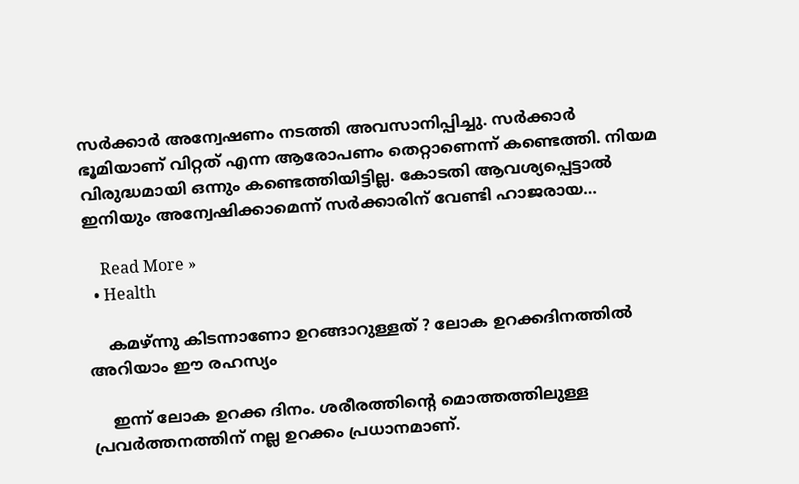സര്‍ക്കാര്‍ അന്വേഷണം നടത്തി അവസാനിപ്പിച്ചു. സര്‍ക്കാര്‍ ഭൂമിയാണ് വിറ്റത് എന്ന ആരോപണം തെറ്റാണെന്ന് കണ്ടെത്തി. നിയമ വിരുദ്ധമായി ഒന്നും കണ്ടെത്തിയിട്ടില്ല. കോടതി ആവശ്യപ്പെട്ടാല്‍ ഇനിയും അന്വേഷിക്കാമെന്ന് സര്‍ക്കാരിന് വേണ്ടി ഹാജരായ…

    Read More »
  • Health

    കമഴ്ന്നു കിടന്നാണോ ഉറങ്ങാറുള്ളത് ? ലോക ഉറക്കദിനത്തില്‍ അറിയാം ഈ രഹസ്യം

    ഇന്ന് ലോക ഉറക്ക ദിനം. ശരീരത്തിന്റെ മൊത്തത്തിലുള്ള പ്രവര്‍ത്തനത്തിന് നല്ല ഉറക്കം പ്രധാനമാണ്.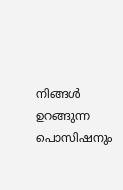നിങ്ങള്‍ ഉറങ്ങുന്ന പൊസിഷനും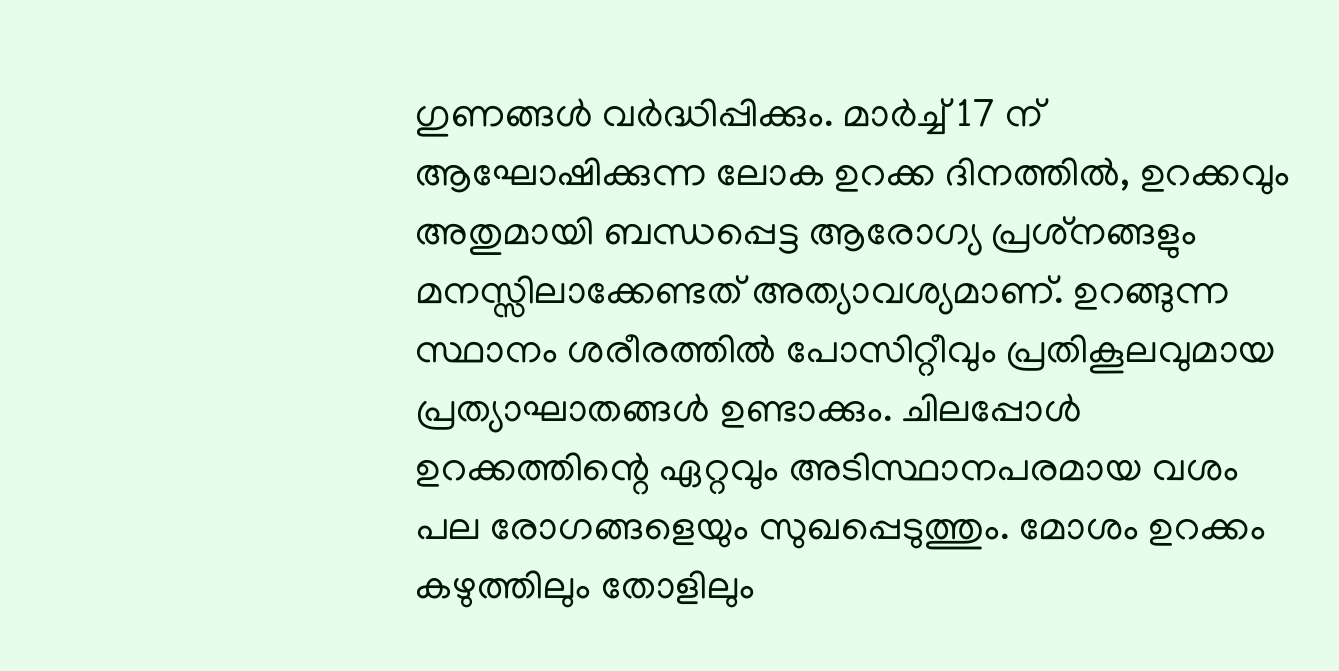ഗുണങ്ങള്‍ വര്‍ദ്ധിപ്പിക്കും. മാര്‍ച്ച് 17 ന് ആഘോഷിക്കുന്ന ലോക ഉറക്ക ദിനത്തില്‍, ഉറക്കവും അതുമായി ബന്ധപ്പെട്ട ആരോഗ്യ പ്രശ്‌നങ്ങളും മനസ്സിലാക്കേണ്ടത് അത്യാവശ്യമാണ്. ഉറങ്ങുന്ന സ്ഥാനം ശരീരത്തില്‍ പോസിറ്റീവും പ്രതികൂലവുമായ പ്രത്യാഘാതങ്ങള്‍ ഉണ്ടാക്കും. ചിലപ്പോള്‍ ഉറക്കത്തിന്റെ ഏറ്റവും അടിസ്ഥാനപരമായ വശം പല രോഗങ്ങളെയും സുഖപ്പെടുത്തും. മോശം ഉറക്കം കഴുത്തിലും തോളിലും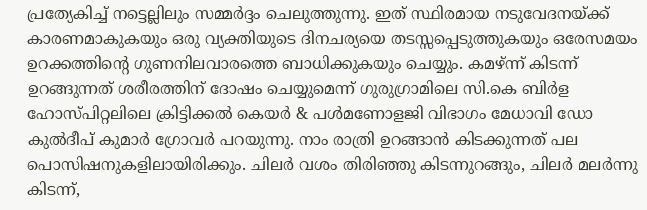പ്രത്യേകിച്ച് നട്ടെല്ലിലും സമ്മര്‍ദ്ദം ചെലുത്തുന്നു. ഇത് സ്ഥിരമായ നടുവേദനയ്ക്ക് കാരണമാകുകയും ഒരു വ്യക്തിയുടെ ദിനചര്യയെ തടസ്സപ്പെടുത്തുകയും ഒരേസമയം ഉറക്കത്തിന്റെ ഗുണനിലവാരത്തെ ബാധിക്കുകയും ചെയ്യും. കമഴ്ന്ന് കിടന്ന് ഉറങ്ങുന്നത് ശരീരത്തിന് ദോഷം ചെയ്യുമെന്ന് ഗുരുഗ്രാമിലെ സി.കെ ബിര്‍ള ഹോസ്പിറ്റലിലെ ക്രിട്ടിക്കല്‍ കെയര്‍ & പള്‍മണോളജി വിഭാഗം മേധാവി ഡോ കുല്‍ദീപ് കുമാര്‍ ഗ്രോവര്‍ പറയുന്നു. നാം രാത്രി ഉറങ്ങാന്‍ കിടക്കുന്നത് പല പൊസിഷനുകളിലായിരിക്കും. ചിലര്‍ വശം തിരിഞ്ഞു കിടന്നുറങ്ങും, ചിലര്‍ മലര്‍ന്നു കിടന്ന്,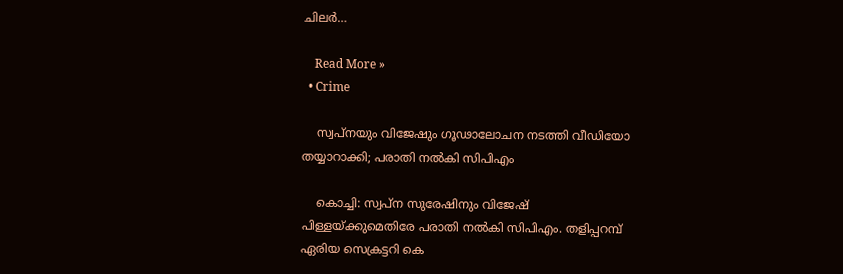ചിലര്‍…

    Read More »
  • Crime

    സ്വപ്നയും വിജേഷും ഗൂഢാലോചന നടത്തി വീഡിയോ തയ്യാറാക്കി; പരാതി നല്‍കി സിപിഎം

    കൊച്ചി: സ്വപ്ന സുരേഷിനും വിജേഷ് പിള്ളയ്ക്കുമെതിരേ പരാതി നല്‍കി സിപിഎം. തളിപ്പറമ്പ് ഏരിയ സെക്രട്ടറി കെ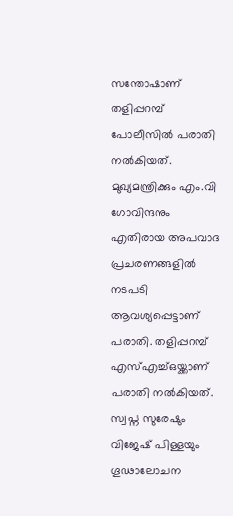സന്തോഷാണ് തളിപ്പറമ്പ് പോലീസില്‍ പരാതി നല്‍കിയത്. മുഖ്യമന്ത്രിക്കും എം.വി ഗോവിന്ദനും എതിരായ അപവാദ പ്രചരണങ്ങളില്‍ നടപടി ആവശ്യപ്പെട്ടാണ് പരാതി. തളിപ്പറമ്പ് എസ്എച്ച്ഒയ്ക്കാണ് പരാതി നല്‍കിയത്. സ്വപ്ന സുരേഷും വിജേഷ് പിള്ളയും ഗൂഢാലോചന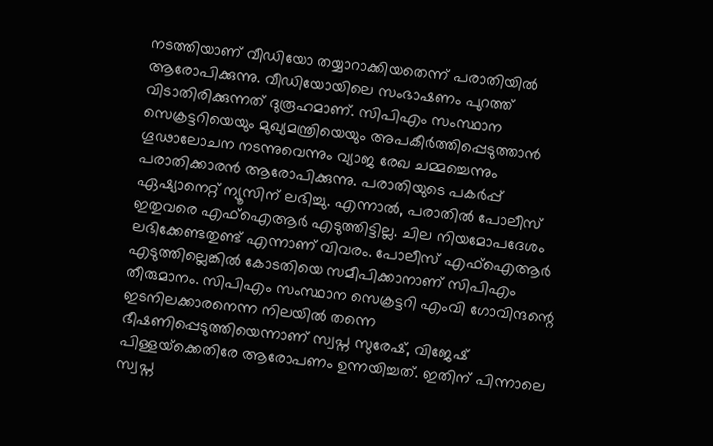നടത്തിയാണ് വീഡിയോ തയ്യാറാക്കിയതെന്ന് പരാതിയില്‍ ആരോപിക്കുന്നു. വീഡിയോയിലെ സംഭാഷണം പുറത്ത് വിടാതിരിക്കുന്നത് ദുരൂഹമാണ്. സിപിഎം സംസ്ഥാന സെക്രട്ടറിയെയും മുഖ്യമന്ത്രിയെയും അപകീര്‍ത്തിപ്പെടുത്താന്‍ ഗൂഢാലോചന നടന്നുവെന്നും വ്യാജ രേഖ ചമ്മച്ചെന്നും പരാതിക്കാരന്‍ ആരോപിക്കുന്നു. പരാതിയുടെ പകര്‍പ്പ് ഏഷ്യാനെറ്റ് ന്യൂസിന് ലഭിച്ചു. എന്നാല്‍, പരാതില്‍ പോലീസ് ഇതുവരെ എഫ്‌ഐആര്‍ എടുത്തിട്ടില്ല. ചില നിയമോപദേശം ലഭിക്കേണ്ടതുണ്ട് എന്നാണ് വിവരം. പോലീസ് എഫ്‌ഐആര്‍ എടുത്തില്ലെങ്കില്‍ കോടതിയെ സമീപിക്കാനാണ് സിപിഎം തീരുമാനം. സിപിഎം സംസ്ഥാന സെക്രട്ടറി എംവി ഗോവിന്ദന്റെ ഇടനിലക്കാരനെന്ന നിലയില്‍ തന്നെ ഭീഷണിപ്പെടുത്തിയെന്നാണ് സ്വപ്ന സുരേഷ്, വിജേഷ് പിള്ളയ്‌ക്കെതിരേ ആരോപണം ഉന്നയിച്ചത്. ഇതിന് പിന്നാലെ സ്വപ്ന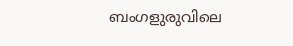ബംഗളുരുവിലെ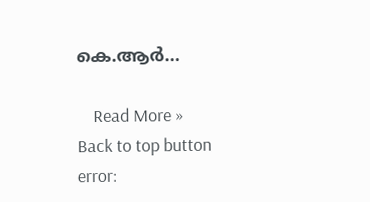കെ.ആര്‍…

    Read More »
Back to top button
error: